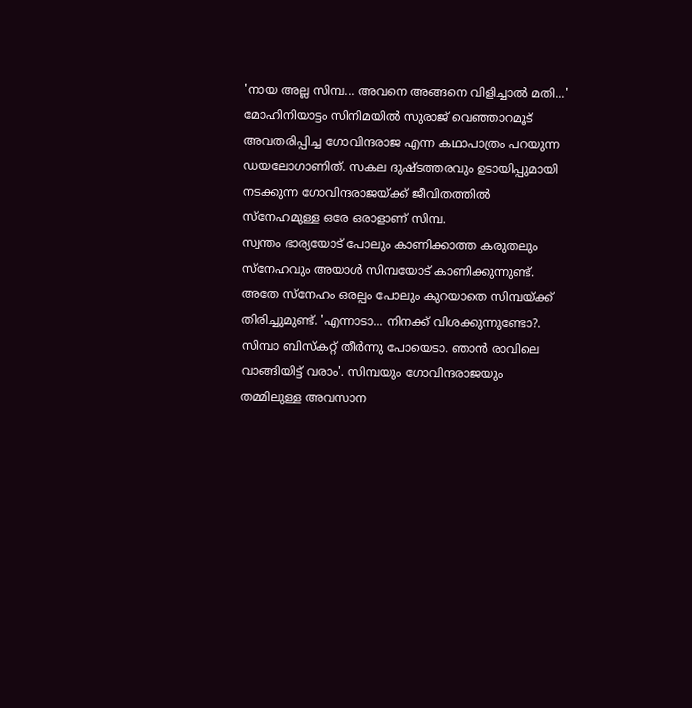'നായ അല്ല സിമ്പ... അവനെ അങ്ങനെ വിളിച്ചാൽ മതി...' മോഹിനിയാട്ടം സിനിമയിൽ സുരാജ് വെഞ്ഞാറമൂട് അവതരിപ്പിച്ച ഗോവിന്ദരാജ എന്ന കഥാപാത്രം പറയുന്ന ഡയലോഗാണിത്. സകല ദുഷ്ടത്തരവും ഉടായിപ്പുമായി നടക്കുന്ന ഗോവിന്ദരാജയ്ക്ക് ജീവിതത്തിൽ സ്നേഹമുള്ള ഒരേ ഒരാളാണ് സിമ്പ.
സ്വന്തം ഭാര്യയോട് പോലും കാണിക്കാത്ത കരുതലും സ്നേഹവും അയാൾ സിമ്പയോട് കാണിക്കുന്നുണ്ട്. അതേ സ്നേഹം ഒരല്പം പോലും കുറയാതെ സിമ്പയ്ക്ക് തിരിച്ചുമുണ്ട്. 'എന്നാടാ... നിനക്ക് വിശക്കുന്നുണ്ടോ?. സിമ്പാ ബിസ്കറ്റ് തീർന്നു പോയെടാ. ഞാൻ രാവിലെ വാങ്ങിയിട്ട് വരാം'. സിമ്പയും ഗോവിന്ദരാജയും തമ്മിലുള്ള അവസാന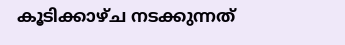കൂടിക്കാഴ്ച നടക്കുന്നത്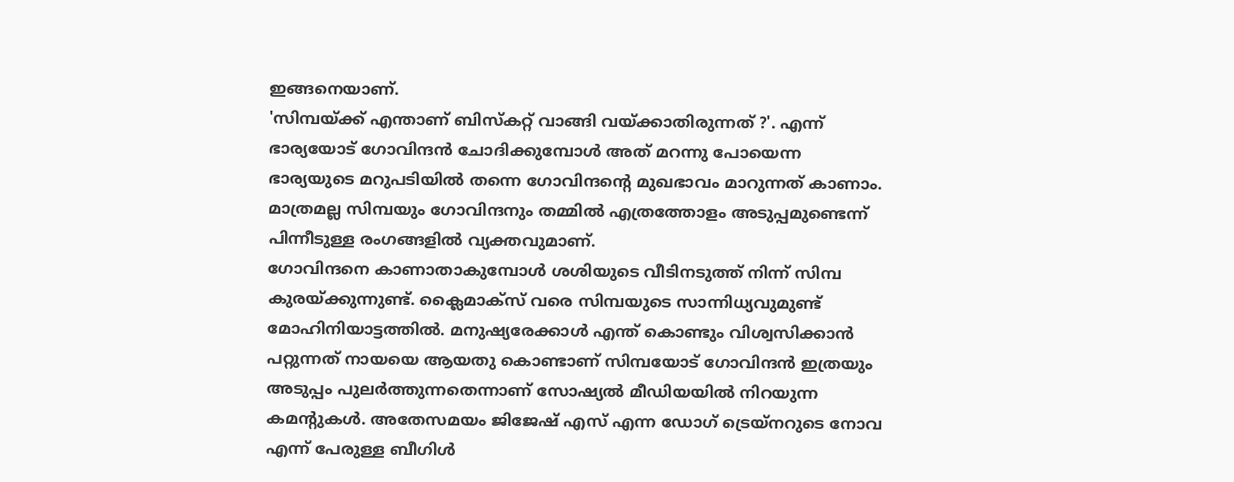ഇങ്ങനെയാണ്.
'സിമ്പയ്ക്ക് എന്താണ് ബിസ്കറ്റ് വാങ്ങി വയ്ക്കാതിരുന്നത് ?'. എന്ന് ഭാര്യയോട് ഗോവിന്ദൻ ചോദിക്കുമ്പോൾ അത് മറന്നു പോയെന്ന ഭാര്യയുടെ മറുപടിയിൽ തന്നെ ഗോവിന്ദന്റെ മുഖഭാവം മാറുന്നത് കാണാം. മാത്രമല്ല സിമ്പയും ഗോവിന്ദനും തമ്മിൽ എത്രത്തോളം അടുപ്പമുണ്ടെന്ന് പിന്നീടുള്ള രംഗങ്ങളിൽ വ്യക്തവുമാണ്.
ഗോവിന്ദനെ കാണാതാകുമ്പോൾ ശശിയുടെ വീടിനടുത്ത് നിന്ന് സിമ്പ കുരയ്ക്കുന്നുണ്ട്. ക്ലൈമാക്സ് വരെ സിമ്പയുടെ സാന്നിധ്യവുമുണ്ട് മോഹിനിയാട്ടത്തിൽ. മനുഷ്യരേക്കാൾ എന്ത് കൊണ്ടും വിശ്വസിക്കാൻ പറ്റുന്നത് നായയെ ആയതു കൊണ്ടാണ് സിമ്പയോട് ഗോവിന്ദൻ ഇത്രയും അടുപ്പം പുലർത്തുന്നതെന്നാണ് സോഷ്യൽ മീഡിയയിൽ നിറയുന്ന കമന്റുകൾ. അതേസമയം ജിജേഷ് എസ് എന്ന ഡോഗ് ട്രെയ്നറുടെ നോവ എന്ന് പേരുള്ള ബീഗിൾ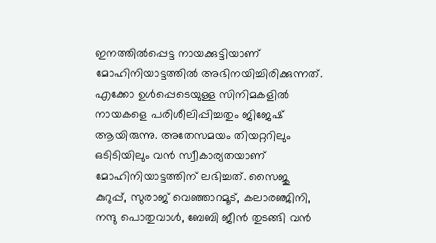ഇനത്തിൽപ്പെട്ട നായക്കുട്ടിയാണ് മോഹിനിയാട്ടത്തിൽ അഭിനയിച്ചിരിക്കുന്നത്.
എക്കോ ഉൾപ്പെടെയുള്ള സിനിമകളിൽ നായകളെ പരിശീലിപ്പിച്ചതും ജിജേഷ് ആയിരുന്നു. അതേസമയം തിയറ്ററിലും ഒടിടിയിലും വൻ സ്വീകാര്യതയാണ് മോഹിനിയാട്ടത്തിന് ലഭിച്ചത്. സൈജു കുറുപ്പ്, സുരാജ് വെഞ്ഞാറമൂട്, കലാരഞ്ജിനി, നന്ദു പൊതുവാൾ, ബേബി ജീൻ തുടങ്ങി വൻ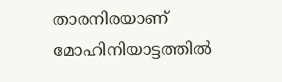താരനിരയാണ് മോഹിനിയാട്ടത്തിൽ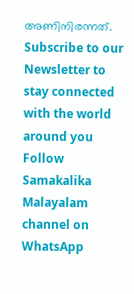അണിനിരന്നത്.
Subscribe to our Newsletter to stay connected with the world around you
Follow Samakalika Malayalam channel on WhatsApp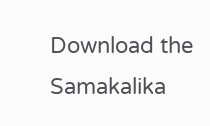Download the Samakalika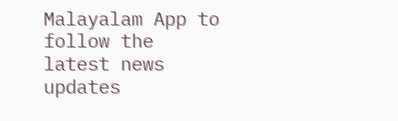Malayalam App to follow the latest news updates